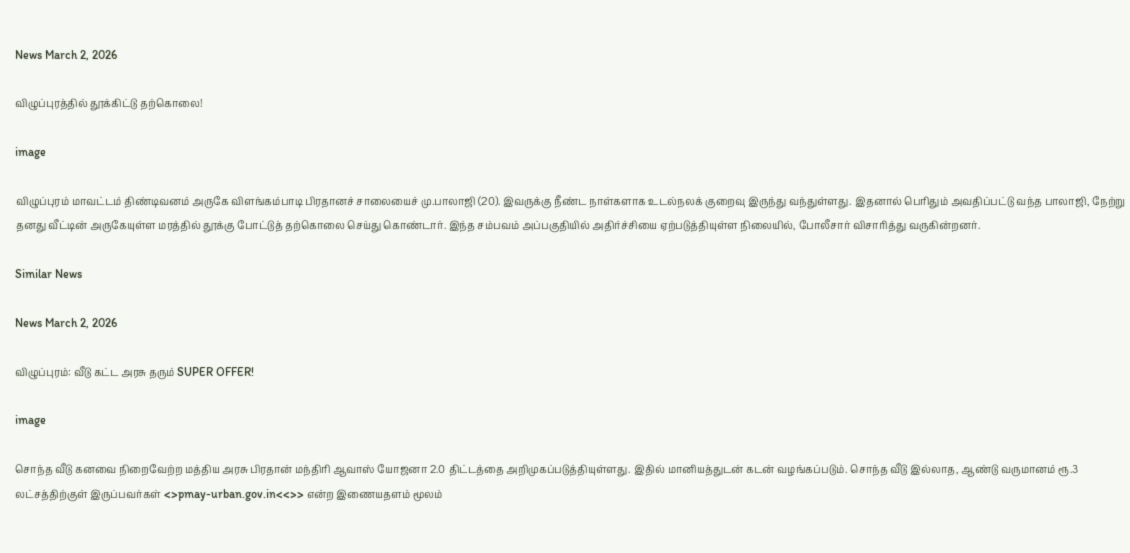News March 2, 2026

விழுப்புரத்தில் தூக்கிட்டு தற்கொலை!

image

விழுப்புரம் மாவட்டம் திண்டிவனம் அருகே விளங்கம்பாடி பிரதானச் சாலையைச் மு.பாலாஜி (20). இவருக்கு நீண்ட நாள்களாக உடல்நலக் குறைவு இருந்து வந்துள்ளது. இதனால் பெரிதும் அவதிப்பட்டு வந்த பாலாஜி, நேற்று தனது வீட்டின் அருகேயுள்ள மரத்தில் தூக்கு போட்டுத் தற்கொலை செய்து கொண்டார். இந்த சம்பவம் அப்பகுதியில் அதிர்ச்சியை ஏற்படுத்தியுள்ள நிலையில், போலீசார் விசாரித்து வருகின்றனர்.

Similar News

News March 2, 2026

விழுப்புரம்: வீடு கட்ட அரசு தரும் SUPER OFFER!

image

சொந்த வீடு கனவை நிறைவேற்ற மத்திய அரசு பிரதான் மந்திரி ஆவாஸ் யோஜனா 2.0 திட்டத்தை அறிமுகப்படுத்தியுள்ளது. இதில் மானியத்துடன் கடன் வழங்கப்படும். சொந்த வீடு இல்லாத, ஆண்டு வருமானம் ரூ.3 லட்சத்திற்குள் இருப்பவர்கள் <>pmay-urban.gov.in<<>> என்ற இணையதளம் மூலம்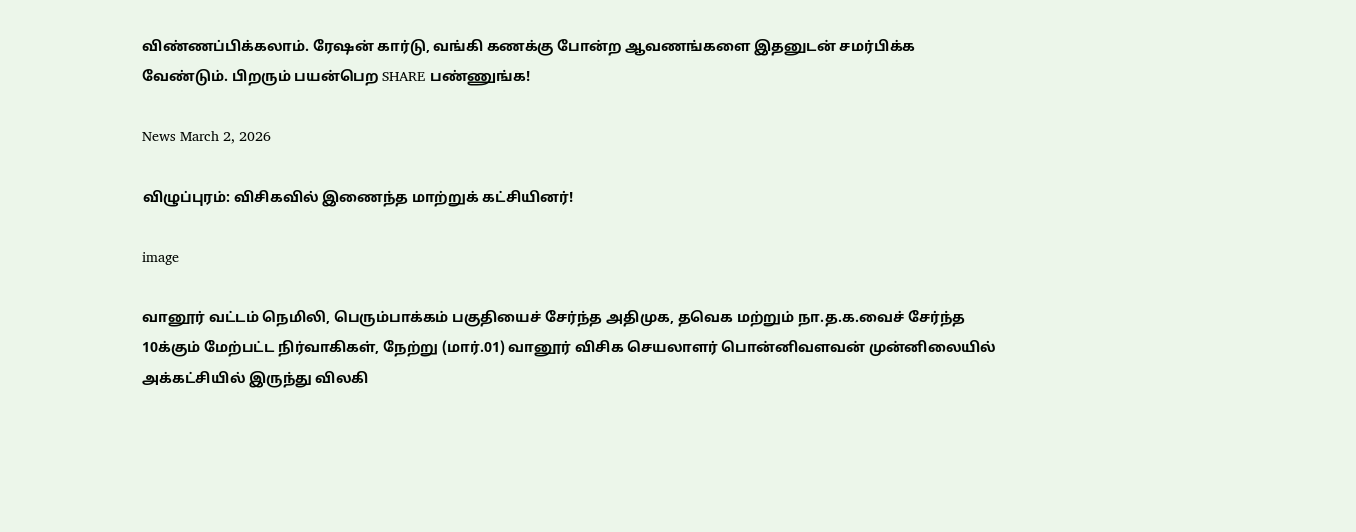விண்ணப்பிக்கலாம். ரேஷன் கார்டு, வங்கி கணக்கு போன்ற ஆவணங்களை இதனுடன் சமர்பிக்க வேண்டும். பிறரும் பயன்பெற SHARE பண்ணுங்க!

News March 2, 2026

விழுப்புரம்: விசிகவில் இணைந்த மாற்றுக் கட்சியினர்!

image

வானூர் வட்டம் நெமிலி, பெரும்பாக்கம் பகுதியைச் சேர்ந்த அதிமுக, தவெக மற்றும் நா.த.க.வைச் சேர்ந்த 10க்கும் மேற்பட்ட நிர்வாகிகள், நேற்று (மார்.01) வானூர் விசிக செயலாளர் பொன்னிவளவன் முன்னிலையில் அக்கட்சியில் இருந்து விலகி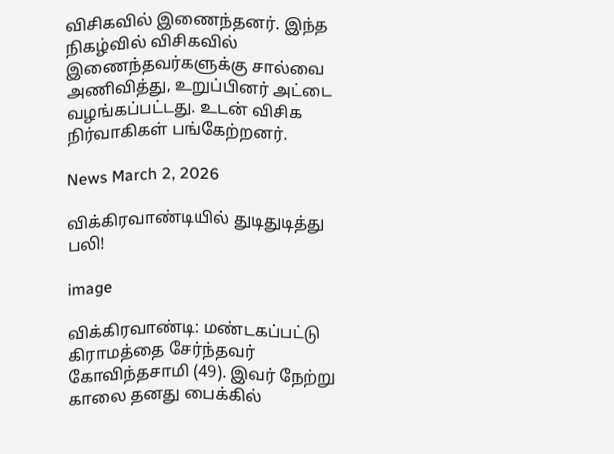விசிகவில் இணைந்தனர். இந்த நிகழ்வில் விசிகவில் இணைந்தவர்களுக்கு சால்வை அணிவித்து, உறுப்பினர் அட்டை வழங்கப்பட்டது. உடன் விசிக நிர்வாகிகள் பங்கேற்றனர்.

News March 2, 2026

விக்கிரவாண்டியில் துடிதுடித்து பலி!

image

விக்கிரவாண்டி: மண்டகப்பட்டு கிராமத்தை சேர்ந்தவர் கோவிந்தசாமி (49). இவர் நேற்று காலை தனது பைக்கில்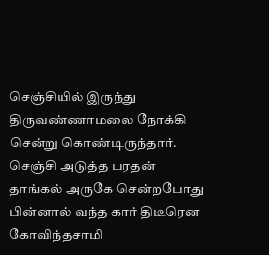செஞ்சியில் இருந்து திருவண்ணாமலை நோக்கி சென்று கொண்டிருந்தார். செஞ்சி அடுத்த பரதன் தாங்கல் அருகே சென்றபோது பின்னால் வந்த கார் திடீரென கோவிந்தசாமி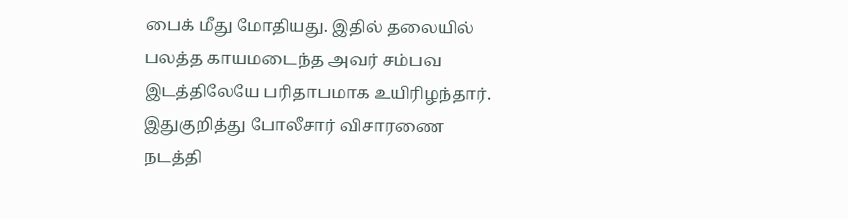பைக் மீது மோதியது. இதில் தலையில் பலத்த காயமடைந்த அவர் சம்பவ இடத்திலேயே பரிதாபமாக உயிரிழந்தார். இதுகுறித்து போலீசார் விசாரணை நடத்தி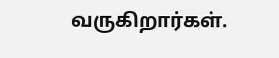வருகிறார்கள்.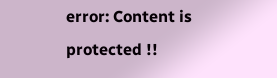error: Content is protected !!